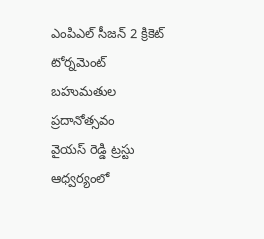ఎంపిఎల్ సీజన్ 2 క్రికెట్ టోర్నమెంట్ బహుమతుల ప్రదానోత్సవం
వైయస్ రెడ్డి ట్రస్టు ఆధ్వర్యంలో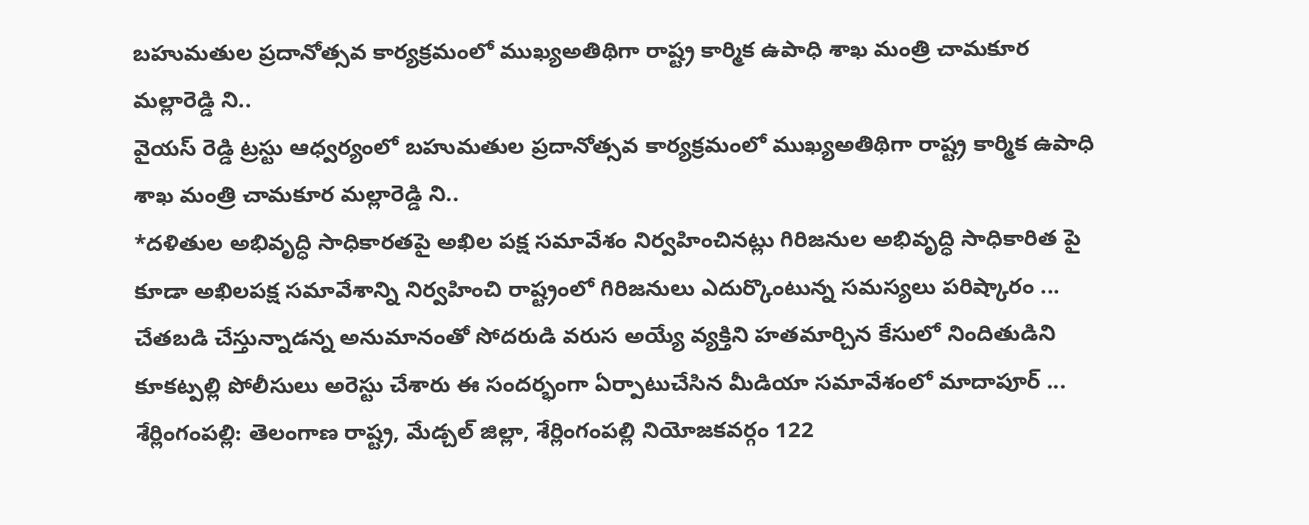బహుమతుల ప్రదానోత్సవ కార్యక్రమంలో ముఖ్యఅతిథిగా రాష్ట్ర కార్మిక ఉపాధి శాఖ మంత్రి చామకూర మల్లారెడ్డి ని..
వైయస్ రెడ్డి ట్రస్టు ఆధ్వర్యంలో బహుమతుల ప్రదానోత్సవ కార్యక్రమంలో ముఖ్యఅతిథిగా రాష్ట్ర కార్మిక ఉపాధి శాఖ మంత్రి చామకూర మల్లారెడ్డి ని..
*దళితుల అభివృద్ధి సాధికారతపై అఖిల పక్ష సమావేశం నిర్వహించినట్లు గిరిజనుల అభివృద్ధి సాధికారిత పై కూడా అఖిలపక్ష సమావేశాన్ని నిర్వహించి రాష్ట్రంలో గిరిజనులు ఎదుర్కొంటున్న సమస్యలు పరిష్కారం ...
చేతబడి చేస్తున్నాడన్న అనుమానంతో సోదరుడి వరుస అయ్యే వ్యక్తిని హతమార్చిన కేసులో నిందితుడిని కూకట్పల్లి పోలీసులు అరెస్టు చేశారు ఈ సందర్భంగా ఏర్పాటుచేసిన మీడియా సమావేశంలో మాదాపూర్ ...
శేర్లింగంపల్లి: తెలంగాణ రాష్ట్ర, మేడ్చల్ జిల్లా, శేర్లింగంపల్లి నియోజకవర్గం 122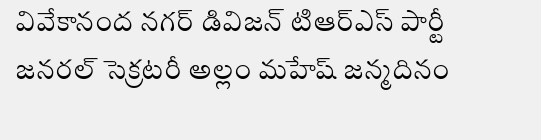వివేకానంద నగర్ డివిజన్ టిఆర్ఎస్ పార్టీ జనరల్ సెక్రటరీ అల్లం మహేష్ జన్మదినం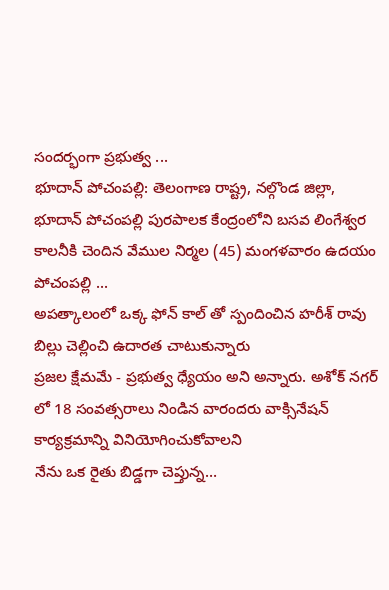సందర్భంగా ప్రభుత్వ ...
భూదాన్ పోచంపల్లి: తెలంగాణ రాష్ట్ర, నల్గొండ జిల్లా, భూదాన్ పోచంపల్లి పురపాలక కేంద్రంలోని బసవ లింగేశ్వర కాలనీకి చెందిన వేముల నిర్మల (45) మంగళవారం ఉదయం పోచంపల్లి ...
అపత్కాలంలో ఒక్క ఫోన్ కాల్ తో స్పందించిన హరీశ్ రావు బిల్లు చెల్లించి ఉదారత చాటుకున్నారు
ప్రజల క్షేమమే - ప్రభుత్వ ధ్యేయం అని అన్నారు. అశోక్ నగర్ లో 18 సంవత్సరాలు నిండిన వారందరు వాక్సినేషన్ కార్యక్రమాన్ని వినియోగించుకోవాలని
నేను ఒక రైతు బిడ్డగా చెప్తున్న…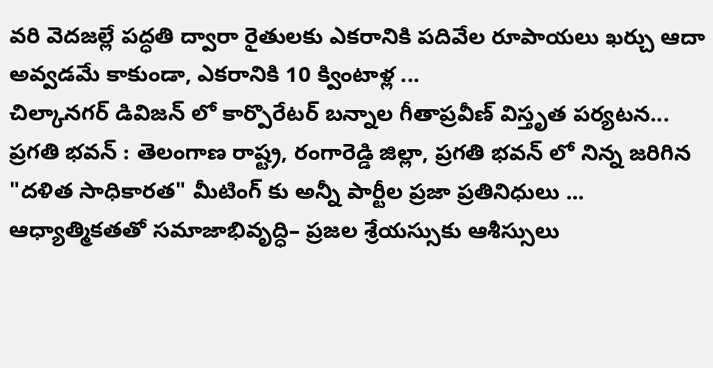వరి వెదజల్లే పద్ధతి ద్వారా రైతులకు ఎకరానికి పదివేల రూపాయలు ఖర్చు ఆదా అవ్వడమే కాకుండా, ఎకరానికి 10 క్వింటాళ్ల ...
చిల్కానగర్ డివిజన్ లో కార్పొరేటర్ బన్నాల గీతాప్రవీణ్ విస్తృత పర్యటన...
ప్రగతి భవన్ : తెలంగాణ రాష్ట్ర, రంగారెడ్డి జిల్లా, ప్రగతి భవన్ లో నిన్న జరిగిన "దళిత సాధికారత" మీటింగ్ కు అన్నీ పార్టీల ప్రజా ప్రతినిధులు ...
ఆధ్యాత్మికతతో సమాజాభివృద్ధి– ప్రజల శ్రేయస్సుకు ఆశీస్సులు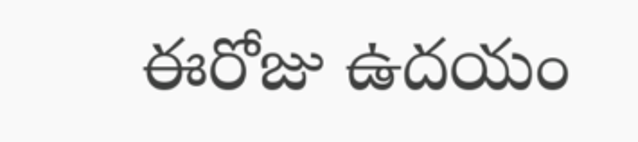ఈరోజు ఉదయం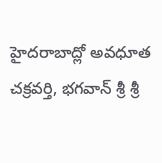హైదరాబాద్లో అవధూత చక్రవర్తి, భగవాన్ శ్రీ శ్రీ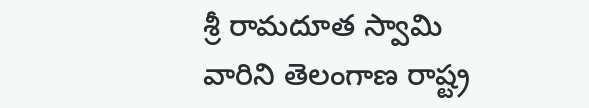శ్రీ రామదూత స్వామి వారిని తెలంగాణ రాష్ట్ర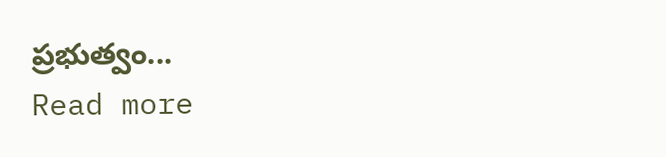ప్రభుత్వం...
Read more